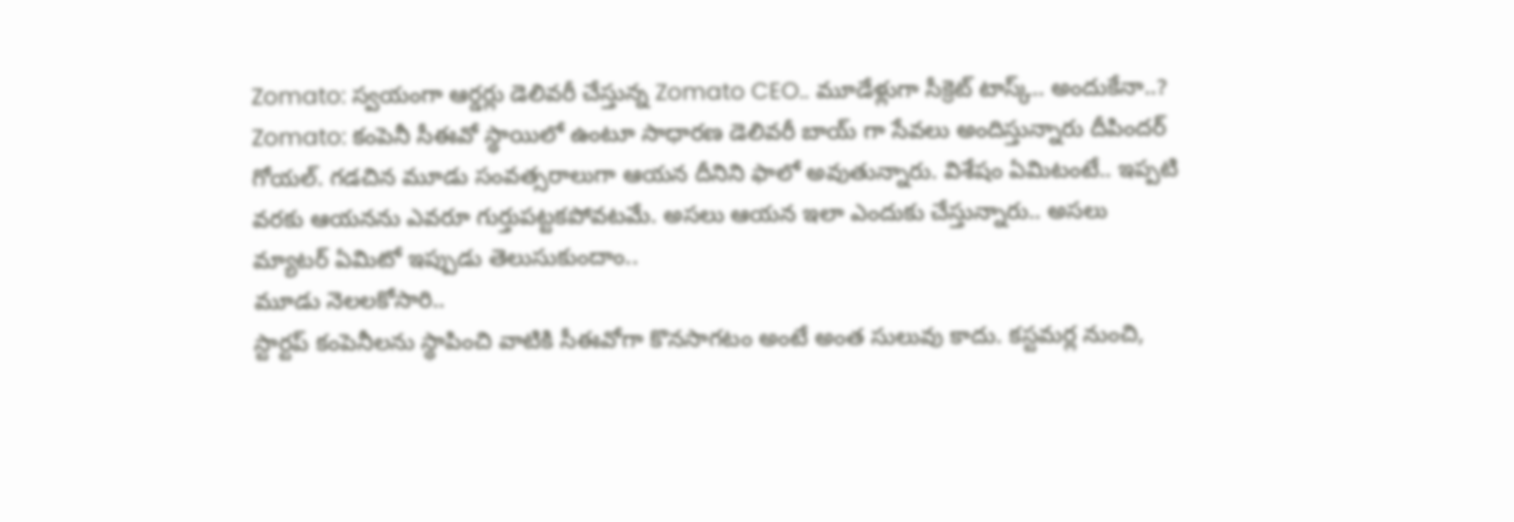Zomato: స్వయంగా ఆర్డర్లు డెలివరీ చేస్తున్న Zomato CEO.. మూడేళ్లుగా సీక్రెట్ టాస్క్.. అందుకేనా..?
Zomato: కంపెనీ సీఈవో స్థాయిలో ఉంటూ సాధారణ డెలివరీ బాయ్ గా సేవలు అందిస్తున్నారు దీపిందర్ గోయల్. గడచిన మూడు సంవత్సరాలుగా ఆయన దీనిని ఫాలో అవుతున్నారు. విశేషం ఏమిటంటే.. ఇప్పటి వరకు ఆయనను ఎవరూ గుర్తుపట్టకపోవటమే. అసలు ఆయన ఇలా ఎందుకు చేస్తున్నారు.. అసలు మ్యాటర్ ఏమిటో ఇప్పుడు తెలుసుకుందాం..
మూడు నెలలకోసారి..
స్టార్టప్ కంపెనీలను స్థాపించి వాటికి సీఈవోగా కొనసాగటం అంటే అంత సులువు కాదు. కస్టమర్ల నుంచి,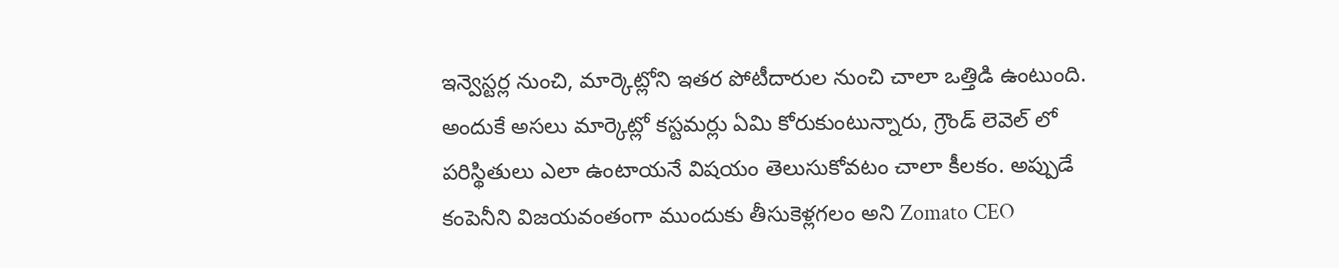ఇన్వెస్టర్ల నుంచి, మార్కెట్లోని ఇతర పోటీదారుల నుంచి చాలా ఒత్తిడి ఉంటుంది. అందుకే అసలు మార్కెట్లో కస్టమర్లు ఏమి కోరుకుంటున్నారు, గ్రౌండ్ లెవెల్ లో పరిస్థితులు ఎలా ఉంటాయనే విషయం తెలుసుకోవటం చాలా కీలకం. అప్పుడే కంపెనీని విజయవంతంగా ముందుకు తీసుకెళ్లగలం అని Zomato CEO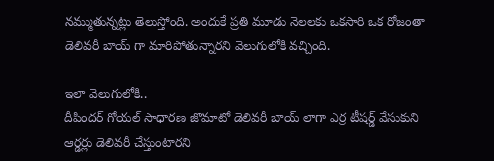నమ్ముతున్నట్లు తెలుస్తోంది. అందుకే ప్రతి మూడు నెలలకు ఒకసారి ఒక రోజంతా డెలివరీ బాయ్ గా మారిపోతున్నారని వెలుగులోకి వచ్చింది.

ఇలా వెలుగులోకి..
దీపిందర్ గోయల్ సాధారణ జొమాటో డెలివరీ బాయ్ లాగా ఎర్ర టీషర్డ్ వేసుకుని ఆర్డర్లు డెలివరీ చేస్తుంటారని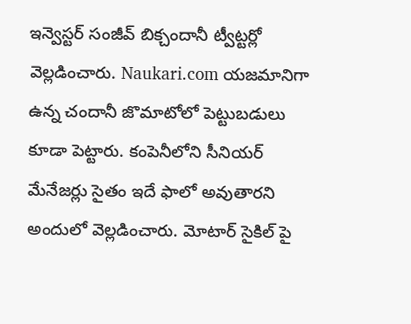ఇన్వెస్టర్ సంజీవ్ బిక్చందానీ ట్వీట్టర్లో వెల్లడించారు. Naukari.com యజమానిగా ఉన్న చందానీ జొమాటోలో పెట్టుబడులు కూడా పెట్టారు. కంపెనీలోని సీనియర్ మేనేజర్లు సైతం ఇదే ఫాలో అవుతారని అందులో వెల్లడించారు. మోటార్ సైకిల్ పై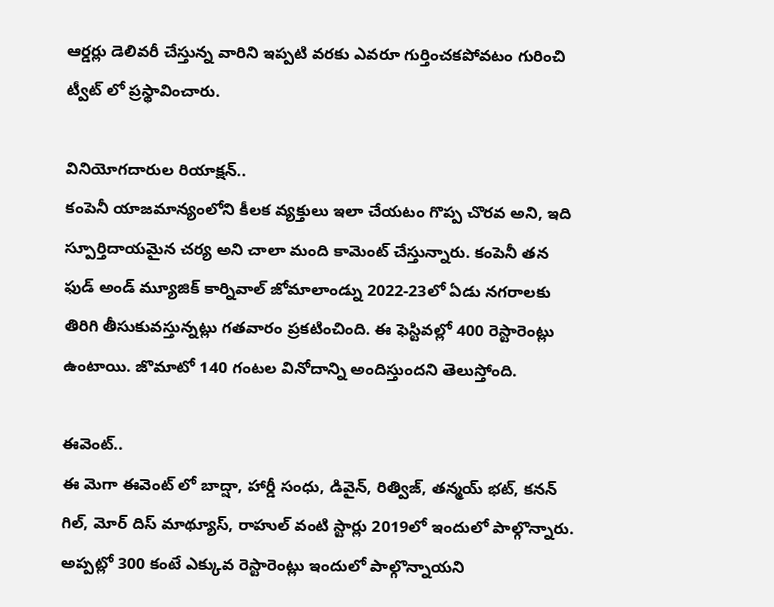ఆర్డర్లు డెలివరీ చేస్తున్న వారిని ఇప్పటి వరకు ఎవరూ గుర్తించకపోవటం గురించి ట్వీట్ లో ప్రస్థావించారు.

వినియోగదారుల రియాక్షన్..
కంపెనీ యాజమాన్యంలోని కీలక వ్యక్తులు ఇలా చేయటం గొప్ప చొరవ అని, ఇది స్పూర్తిదాయమైన చర్య అని చాలా మంది కామెంట్ చేస్తున్నారు. కంపెనీ తన ఫుడ్ అండ్ మ్యూజిక్ కార్నివాల్ జోమాలాండ్ను 2022-23లో ఏడు నగరాలకు తిరిగి తీసుకువస్తున్నట్లు గతవారం ప్రకటించింది. ఈ ఫెస్టివల్లో 400 రెస్టారెంట్లు ఉంటాయి. జొమాటో 140 గంటల వినోదాన్ని అందిస్తుందని తెలుస్తోంది.

ఈవెంట్..
ఈ మెగా ఈవెంట్ లో బాద్షా, హార్డీ సంధు, డివైన్, రిత్విజ్, తన్మయ్ భట్, కనన్ గిల్, మోర్ దిస్ మాథ్యూస్, రాహుల్ వంటి స్టార్లు 2019లో ఇందులో పాల్గొన్నారు. అప్పట్లో 300 కంటే ఎక్కువ రెస్టారెంట్లు ఇందులో పాల్గొన్నాయని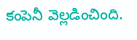కంపెనీ వెల్లడించింది.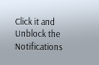Click it and Unblock the Notifications